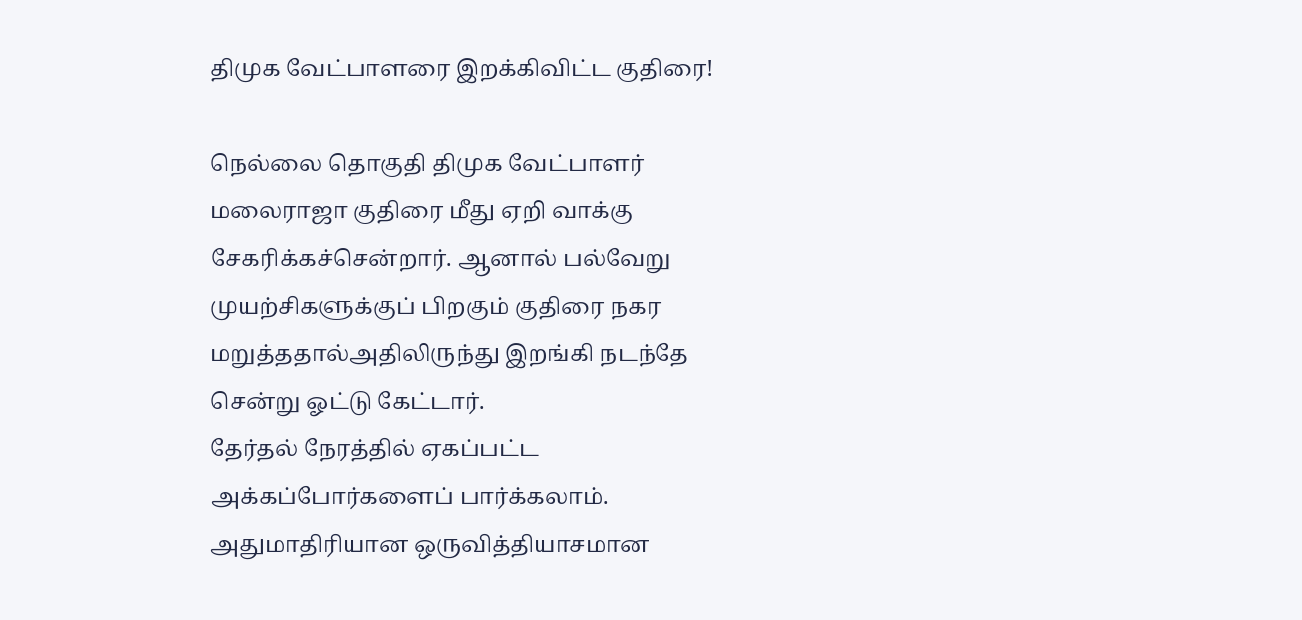திமுக வேட்பாளரை இறக்கிவிட்ட குதிரை!

நெல்லை தொகுதி திமுக வேட்பாளர் மலைராஜா குதிரை மீது ஏறி வாக்கு சேகரிக்கச்சென்றார். ஆனால் பல்வேறு முயற்சிகளுக்குப் பிறகும் குதிரை நகர மறுத்ததால்அதிலிருந்து இறங்கி நடந்தே சென்று ஓட்டு கேட்டார்.
தேர்தல் நேரத்தில் ஏகப்பட்ட அக்கப்போர்களைப் பார்க்கலாம். அதுமாதிரியான ஒருவித்தியாசமான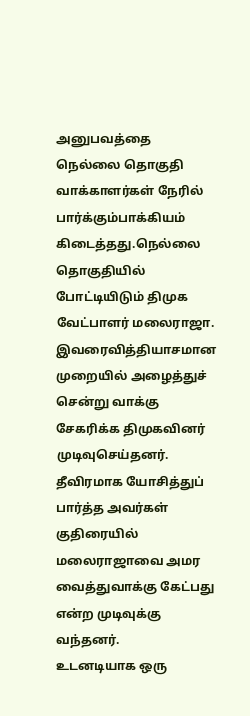அனுபவத்தை நெல்லை தொகுதி வாக்காளர்கள் நேரில் பார்க்கும்பாக்கியம் கிடைத்தது.நெல்லை தொகுதியில் போட்டியிடும் திமுக வேட்பாளர் மலைராஜா. இவரைவித்தியாசமான முறையில் அழைத்துச் சென்று வாக்கு சேகரிக்க திமுகவினர் முடிவுசெய்தனர்.
தீவிரமாக யோசித்துப் பார்த்த அவர்கள் குதிரையில் மலைராஜாவை அமர வைத்துவாக்கு கேட்பது என்ற முடிவுக்கு வந்தனர்.
உடனடியாக ஒரு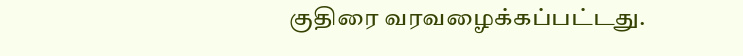குதிரை வரவழைக்கப்பட்டது.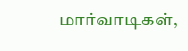மார்வாடிகள்,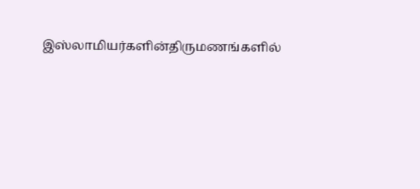இஸ்லாமியர்களின்திருமணங்களில்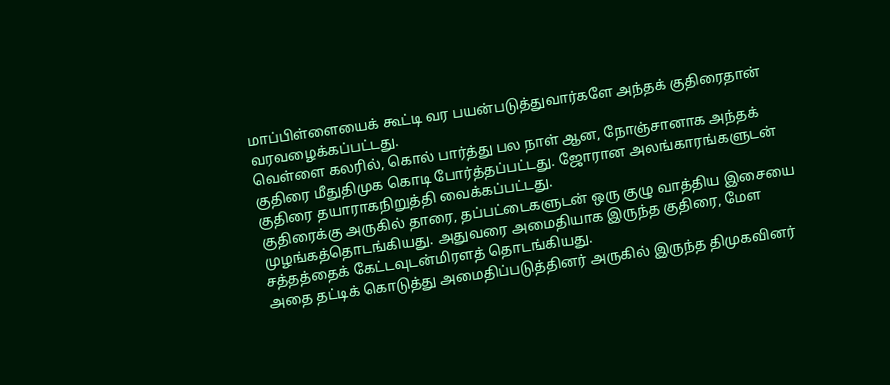மாப்பிள்ளையைக் கூட்டி வர பயன்படுத்துவார்களே அந்தக் குதிரைதான் வரவழைக்கப்பட்டது.
வெள்ளை கலரில், கொல் பார்த்து பல நாள் ஆன, நோஞ்சானாக அந்தக் குதிரை மீதுதிமுக கொடி போர்த்தப்பட்டது. ஜோரான அலங்காரங்களுடன் குதிரை தயாராகநிறுத்தி வைக்கப்பட்டது.
குதிரைக்கு அருகில் தாரை, தப்பட்டைகளுடன் ஒரு குழு வாத்திய இசையை முழங்கத்தொடங்கியது. அதுவரை அமைதியாக இருந்த குதிரை, மேள சத்தத்தைக் கேட்டவுடன்மிரளத் தொடங்கியது.
அதை தட்டிக் கொடுத்து அமைதிப்படுத்தினர் அருகில் இருந்த திமுகவினர்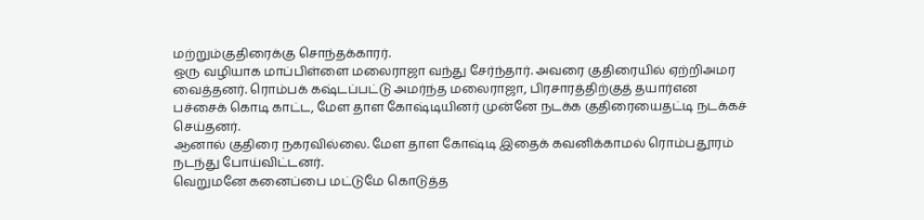மற்றும்குதிரைக்கு சொந்தக்காரர்.
ஒரு வழியாக மாப்பிள்ளை மலைராஜா வந்து சேர்ந்தார். அவரை குதிரையில் ஏற்றிஅமர வைத்தனர். ரொம்பக் கஷ்டப்பட்டு அமர்ந்த மலைராஜா, பிரசாரத்திற்குத் தயார்என பச்சைக் கொடி காட்ட, மேள தாள கோஷ்டியினர் முன்னே நடக்க குதிரையைதட்டி நடக்கச் செய்தனர்.
ஆனால் குதிரை நகரவில்லை. மேள தாள கோஷ்டி இதைக் கவனிக்காமல் ரொம்பதூரம் நடந்து போய்விட்டனர்.
வெறுமனே கனைப்பை மட்டுமே கொடுத்த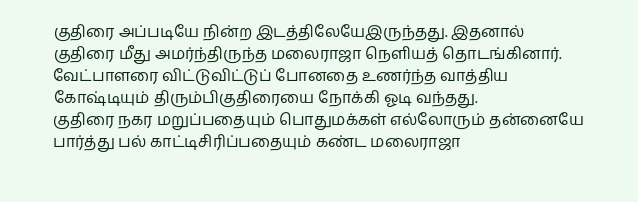குதிரை அப்படியே நின்ற இடத்திலேயேஇருந்தது. இதனால் குதிரை மீது அமர்ந்திருந்த மலைராஜா நெளியத் தொடங்கினார்.
வேட்பாளரை விட்டுவிட்டுப் போனதை உணர்ந்த வாத்திய கோஷ்டியும் திரும்பிகுதிரையை நோக்கி ஓடி வந்தது.
குதிரை நகர மறுப்பதையும் பொதுமக்கள் எல்லோரும் தன்னையே பார்த்து பல் காட்டிசிரிப்பதையும் கண்ட மலைராஜா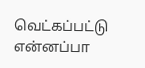வெட்கப்பட்டு என்னப்பா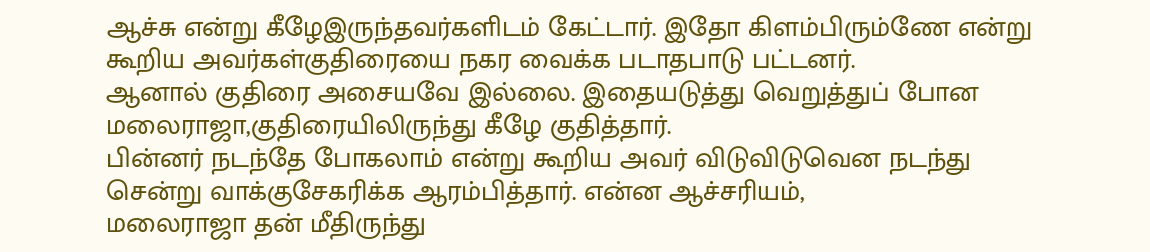ஆச்சு என்று கீழேஇருந்தவர்களிடம் கேட்டார். இதோ கிளம்பிரும்ணே என்று கூறிய அவர்கள்குதிரையை நகர வைக்க படாதபாடு பட்டனர்.
ஆனால் குதிரை அசையவே இல்லை. இதையடுத்து வெறுத்துப் போன மலைராஜா,குதிரையிலிருந்து கீழே குதித்தார்.
பின்னர் நடந்தே போகலாம் என்று கூறிய அவர் விடுவிடுவென நடந்து சென்று வாக்குசேகரிக்க ஆரம்பித்தார். என்ன ஆச்சரியம்,
மலைராஜா தன் மீதிருந்து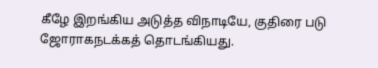கீழே இறங்கிய அடுத்த விநாடியே, குதிரை படு ஜோராகநடக்கத் தொடங்கியது.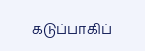கடுப்பாகிப்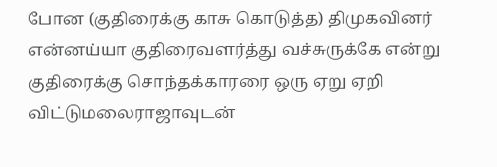போன (குதிரைக்கு காசு கொடுத்த) திமுகவினர் என்னய்யா குதிரைவளர்த்து வச்சுருக்கே என்று குதிரைக்கு சொந்தக்காரரை ஒரு ஏறு ஏறி விட்டுமலைராஜாவுடன்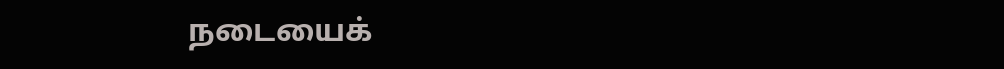நடையைக்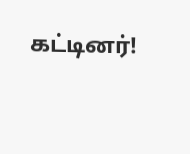கட்டினர்!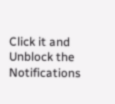Click it and Unblock the Notifications